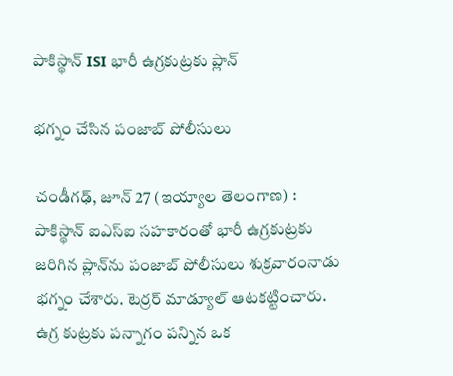పాకిస్థాన్‌ ISI భారీ ఉగ్రకుట్రకు ప్లాన్‌

భగ్నం చేసిన పంజాబ్‌ పోలీసులు

చండీగఢ్‌, జూన్ 27 (ఇయ్యాల తెలంగాణ) :  పాకిస్థాన్‌ ఐఎస్‌ఐ సహకారంతో భారీ ఉగ్రకుట్రకు జరిగిన ప్లాన్‌ను పంజాబ్‌ పోలీసులు శుక్రవారంనాడు భగ్నం చేశారు. టెర్రర్‌ మాడ్యూల్‌ ఆటకట్టించారు. ఉగ్ర కుట్రకు పన్నాగం పన్నిన ఒక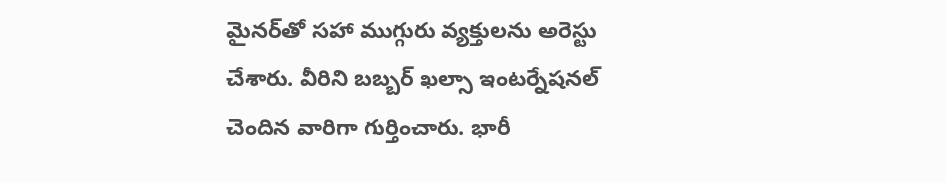మైనర్‌తో సహా ముగ్గురు వ్యక్తులను అరెస్టు చేశారు. వీరిని బబ్బర్‌ ఖల్సా ఇంటర్నేషనల్‌ చెందిన వారిగా గుర్తించారు. భారీ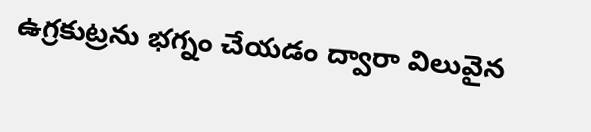ఉగ్రకుట్రను భగ్నం చేయడం ద్వారా విలువైన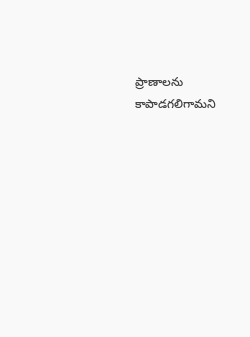ప్రాణాలను కాపాడగలిగామని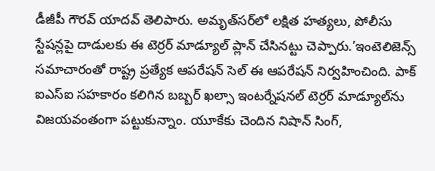డీజీపీ గౌరవ్‌ యాదవ్‌ తెలిపారు. అమృత్‌సర్‌లో లక్షిత హత్యలు, పోలీసు స్టేషన్లపై దాడులకు ఈ టెర్రర్‌ మాడ్యూల్‌ ప్లాన్‌ చేసినట్టు చెప్పారు.’ఇంటెలిజెన్స్‌ సమాచారంతో రాష్ట్ర ప్రత్యేక ఆపరేషన్‌ సెల్‌ ఈ ఆపరేషన్‌ నిర్వహించింది. పాక్‌ ఐఎస్‌ఐ సహకారం కలిగిన బబ్బర్‌ ఖల్సా ఇంటర్నేషనల్‌ టెర్రర్‌ మాడ్యూల్‌ను విజయవంతంగా పట్టుకున్నాం. యూకేకు చెందిన నిషాన్‌ సింగ్‌,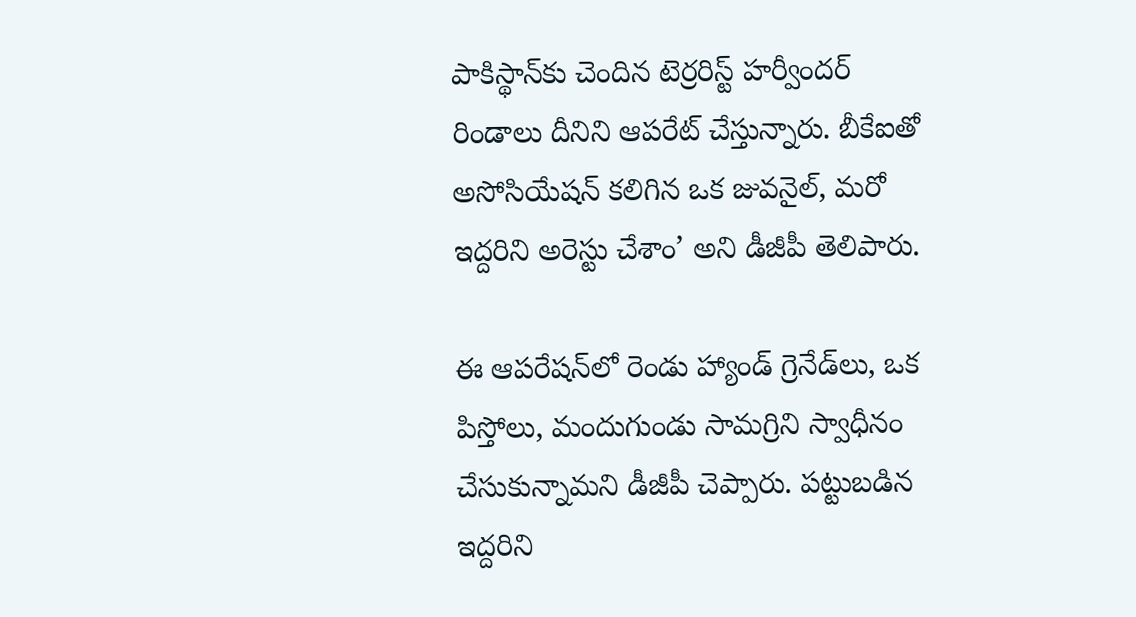పాకిస్థాన్‌కు చెందిన టెర్రరిస్ట్‌ హర్వీందర్‌ రిండాలు దీనిని ఆపరేట్‌ చేస్తున్నారు. బీకేఐతో అసోసియేషన్‌ కలిగిన ఒక జువనైల్‌, మరో ఇద్దరిని అరెస్టు చేశాం’ అని డీజీపీ తెలిపారు.

ఈ ఆపరేషన్‌లో రెండు హ్యాండ్‌ గ్రెనేడ్‌లు, ఒక పిస్తోలు, మందుగుండు సామగ్రిని స్వాధీనం చేసుకున్నామని డీజీపీ చెప్పారు. పట్టుబడిన ఇద్దరిని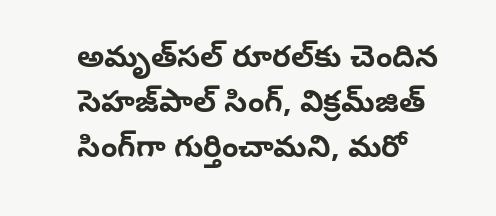అమృత్‌సల్‌ రూరల్‌కు చెందిన సెహజ్‌పాల్‌ సింగ్‌, విక్రమ్‌జిత్‌ సింగ్‌గా గుర్తించామని, మరో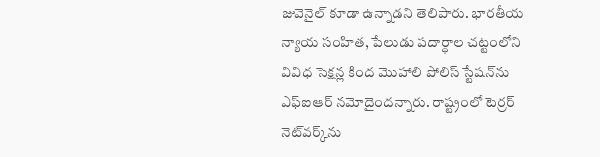జువెనైల్‌ కూడా ఉన్నాడని తెలిపారు. భారతీయ న్యాయ సంహిత, పేలుడు పదార్ధాల చట్టంలోని వివిధ సెక్షన్ల కింద మొహాలి పోలిస్‌ స్టేషన్‌ను ఎఫ్‌ఐఆర్‌ నమోదైందన్నారు. రాష్ట్రంలో టెర్రర్‌ నెట్‌వర్క్‌ను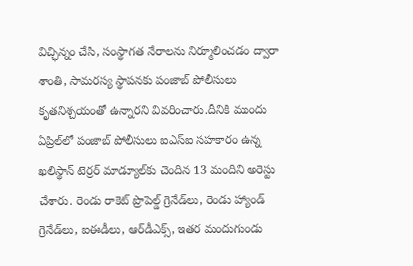విచ్ఛిన్నం చేసి, సంస్థాగత నేరాలను నిర్మూలించడం ద్వారా శాంతి, సామరస్య స్థాపనకు పంజాబ్‌ పోలీసులు కృతనిశ్చయంతో ఉన్నారని వివరించారు.దీనికి ముందు ఏప్రిల్‌లో పంజాబ్‌ పోలీసులు ఐఎస్‌ఐ సహకారం ఉన్న ఖలిస్థాన్‌ టెర్రర్‌ మాడ్యూల్‌కు చెందిన 13 మందిని అరెస్టు చేశారు. రెండు రాకెట్‌ ప్రొపెల్డ్‌ గ్రెనేడ్‌లు, రెండు హ్యాండ్‌ గ్రెనేడ్‌లు, ఐఈడీలు, ఆర్‌డీఎక్స్‌, ఇతర మందుగుండు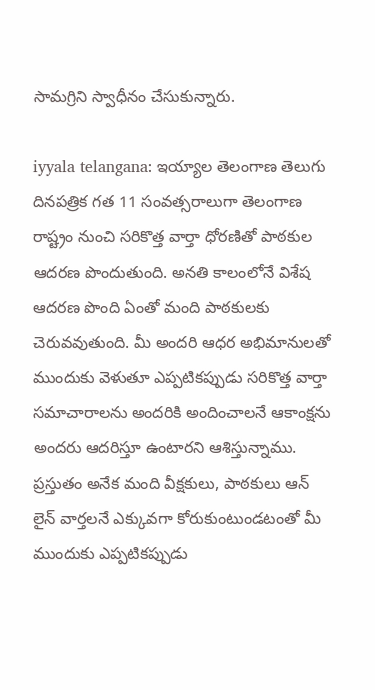సామగ్రిని స్వాధీనం చేసుకున్నారు.

iyyala telangana: ఇయ్యాల తెలంగాణ తెలుగు దినపత్రిక గత 11 సంవత్సరాలుగా తెలంగాణ రాష్ట్రం నుంచి సరికొత్త వార్తా ధోరణితో పాఠకుల ఆదరణ పొందుతుంది. అనతి కాలంలోనే విశేష ఆదరణ పొంది ఏంతో మంది పాఠకులకు చెరువవుతుంది. మీ అందరి ఆధర అభిమానులతో ముందుకు వెళుతూ ఎప్పటికప్పుడు సరికొత్త వార్తా సమాచారాలను అందరికి అందించాలనే ఆకాంక్షను అందరు ఆదరిస్తూ ఉంటారని ఆశిస్తున్నాము. ప్రస్తుతం అనేక మంది వీక్షకులు, పాఠకులు ఆన్ లైన్ వార్తలనే ఎక్కువగా కోరుకుంటుండటంతో మీ ముందుకు ఎప్పటికప్పుడు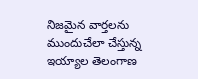నిజమైన వార్తలను ముందుచేలా చేస్తున్న ఇయ్యాల తెలంగాణ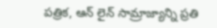పత్రిక, ఆన్ లైన్ సామ్రాజ్యాన్ని ప్రతి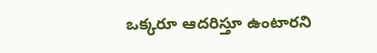ఒక్కరూ ఆదరిస్తూ ఉంటారని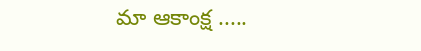మా ఆకాంక్ష .....